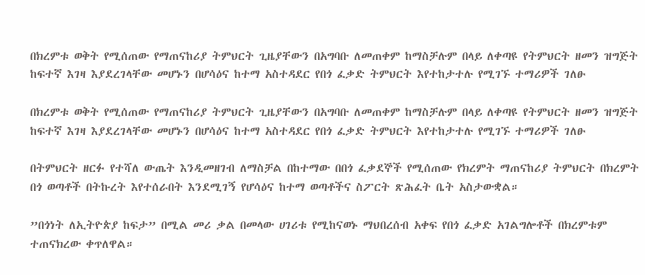በክረምቱ ወቅት የሚሰጠው የማጠናከሪያ ትምህርት ጊዜያቸውን በአግባቡ ለመጠቀም ከማስቻሉም በላይ ለቀጣዩ የትምህርት ዘመን ዝግጅት ከፍተኛ እገዛ እያደረገላቸው መሆኑን በሆሳዕና ከተማ አስተዳደር የበጎ ፈቃድ ትምህርት እየተከታተሉ የሚገኙ ተማሪዎች ገለፁ

በክረምቱ ወቅት የሚሰጠው የማጠናከሪያ ትምህርት ጊዜያቸውን በአግባቡ ለመጠቀም ከማስቻሉም በላይ ለቀጣዩ የትምህርት ዘመን ዝግጅት ከፍተኛ እገዛ እያደረገላቸው መሆኑን በሆሳዕና ከተማ አስተዳደር የበጎ ፈቃድ ትምህርት እየተከታተሉ የሚገኙ ተማሪዎች ገለፁ

በትምህርት ዘርፉ የተሻለ ውጤት እንዲመዘገብ ለማስቻል በከተማው በበጎ ፈቃደኞች የሚሰጠው የክረምት ማጠናከሪያ ትምህርት በክረምት በጎ ወጣቶች በትኩረት እየተሰራበት እንደሚገኝ የሆሳዕና ከተማ ወጣቶችና ስፖርት ጽሕፈት ቤት አስታውቋል።

”በጎነት ለኢትዮጵያ ከፍታ” በሚል መሪ ቃል በመላው ሀገሪቱ የሚከናወኑ ማህበረሰብ አቀፍ የበጎ ፈቃድ አገልግሎቶች በክረምቱም ተጠናክረው ቀጥለዋል።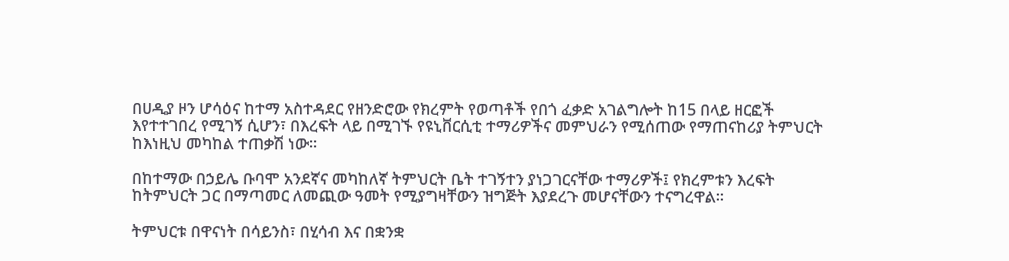በሀዲያ ዞን ሆሳዕና ከተማ አስተዳደር የዘንድሮው የክረምት የወጣቶች የበጎ ፈቃድ አገልግሎት ከ15 በላይ ዘርፎች እየተተገበረ የሚገኝ ሲሆን፣ በእረፍት ላይ በሚገኙ የዩኒቨርሲቲ ተማሪዎችና መምህራን የሚሰጠው የማጠናከሪያ ትምህርት ከእነዚህ መካከል ተጠቃሽ ነው።

በከተማው በኃይሌ ቡባሞ አንደኛና መካከለኛ ትምህርት ቤት ተገኝተን ያነጋገርናቸው ተማሪዎች፤ የክረምቱን እረፍት ከትምህርት ጋር በማጣመር ለመጪው ዓመት የሚያግዛቸውን ዝግጅት እያደረጉ መሆናቸውን ተናግረዋል።

ትምህርቱ በዋናነት በሳይንስ፣ በሂሳብ እና በቋንቋ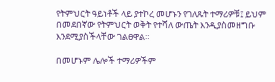የትምህርት ዓይነቶች ላይ ያተኮረ መሆኑን የገለጹት ተማሪዎቹ፤ ይህም በመደበኛው የትምህርት ወቅት የተሻለ ውጤት እንዲያስመዘግቡ እንደሚያስችላቸው ገልፀዋል።

በመሆኑም ሌሎች ተማሪዎችም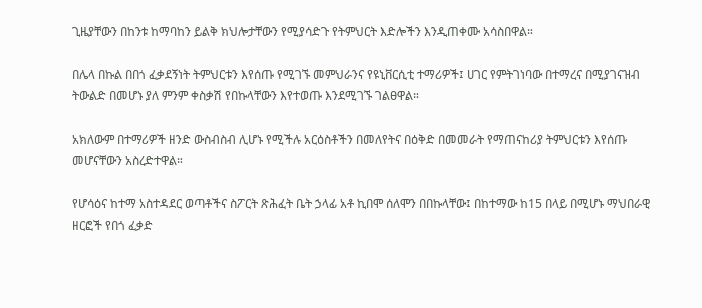ጊዜያቸውን በከንቱ ከማባከን ይልቅ ክህሎታቸውን የሚያሳድጉ የትምህርት እድሎችን እንዲጠቀሙ አሳስበዋል።

በሌላ በኩል በበጎ ፈቃደኝነት ትምህርቱን እየሰጡ የሚገኙ መምህራንና የዩኒቨርሲቲ ተማሪዎች፤ ሀገር የምትገነባው በተማረና በሚያገናዝብ ትውልድ በመሆኑ ያለ ምንም ቀስቃሽ የበኩላቸውን እየተወጡ እንደሚገኙ ገልፀዋል።

አክለውም በተማሪዎች ዘንድ ውስብስብ ሊሆኑ የሚችሉ አርዕስቶችን በመለየትና በዕቅድ በመመራት የማጠናከሪያ ትምህርቱን እየሰጡ መሆናቸውን አስረድተዋል።

የሆሳዕና ከተማ አስተዳደር ወጣቶችና ስፖርት ጽሕፈት ቤት ኃላፊ አቶ ኪበሞ ሰለሞን በበኩላቸው፤ በከተማው ከ15 በላይ በሚሆኑ ማህበራዊ ዘርፎች የበጎ ፈቃድ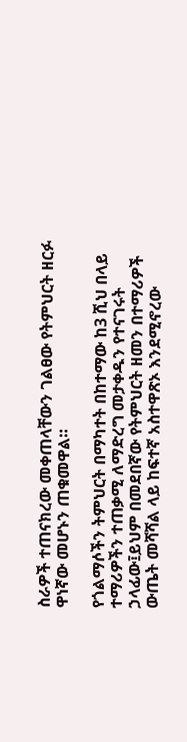ስራዎች ተጠናክረው መቀጠላቸውን ገልፀው የትምህርት ዘርፉ ዋነኛው መሆኑን ጠቁመዋል።

የጎልማሶችን ትምህርት በማካተት በከተማው ከ3 ሺህ በላይ ተማሪዎችን ተጠቃሚ ለማድረግ መታቀዱን የተናገሩት ኃላፊው፤ይህም በመደበኛው የትምህርት ዘመን በተማሪዎች ውጤት መሻሻል ላይ ከፍተኛ አስተዋጽኦ እንደሚኖረው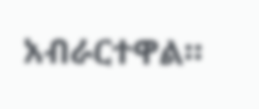አብራርተዋል።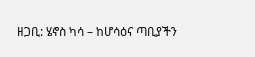ዘጋቢ: ሄኖስ ካሳ – ከሆሳዕና ጣቢያችን